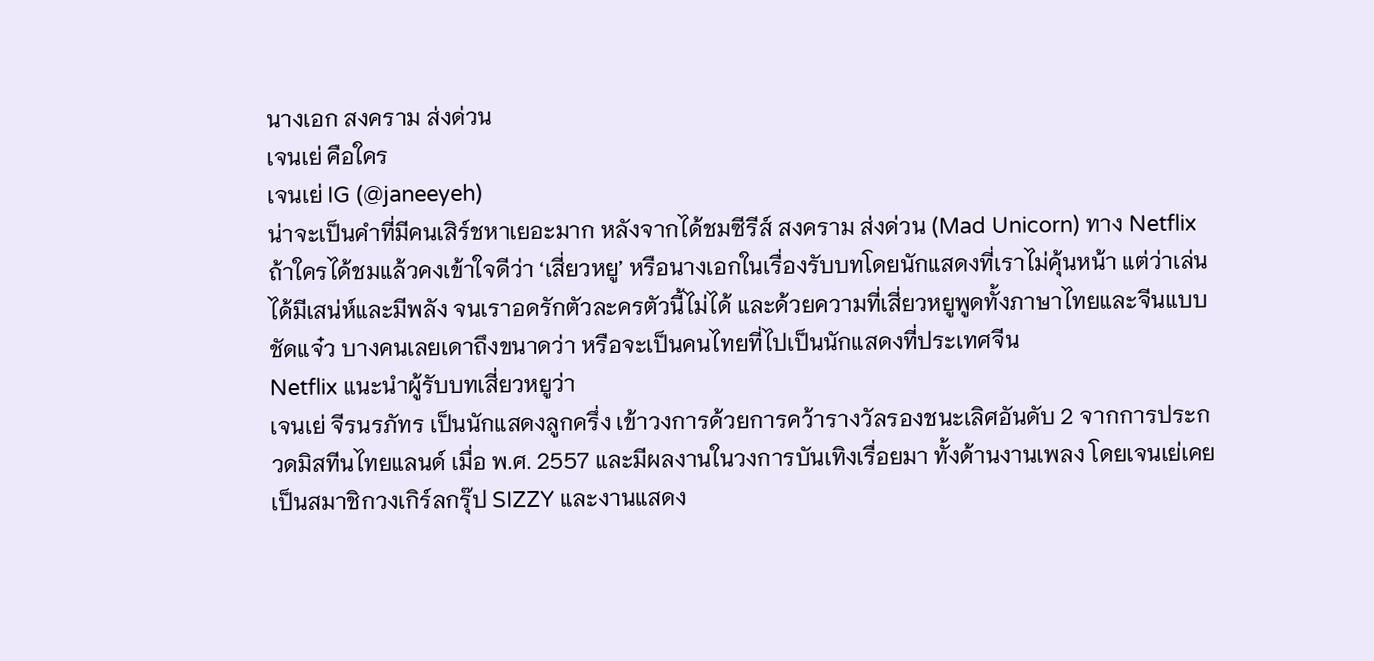นางเอก สงคราม ส่งด่วน
เจนเย่ คือใคร
เจนเย่ IG (@janeeyeh)
น่าจะเป็นคำที่มีคนเสิร์ชหาเยอะมาก หลังจากได้ชมซีรีส์ สงคราม ส่งด่วน (Mad Unicorn) ทาง Netflix
ถ้าใครได้ชมแล้วคงเข้าใจดีว่า ‘เสี่ยวหยู’ หรือนางเอกในเรื่องรับบทโดยนักแสดงที่เราไม่คุ้นหน้า แต่ว่าเล่นได้มีเสน่ห์และมีพลัง จนเราอดรักตัวละครตัวนี้ไม่ได้ และด้วยความที่เสี่ยวหยูพูดทั้งภาษาไทยและจีนแบบชัดแจ๋ว บางคนเลยเดาถึงขนาดว่า หรือจะเป็นคนไทยที่ไปเป็นนักแสดงที่ประเทศจีน
Netflix แนะนำผู้รับบทเสี่ยวหยูว่า
เจนเย่ จีรนรภัทร เป็นนักแสดงลูกครึ่ง เข้าวงการด้วยการคว้ารางวัลรองชนะเลิศอันดับ 2 จากการประกวดมิสทีนไทยแลนด์ เมื่อ พ.ศ. 2557 และมีผลงานในวงการบันเทิงเรื่อยมา ทั้งด้านงานเพลง โดยเจนเย่เคยเป็นสมาชิกวงเกิร์ลกรุ๊ป SIZZY และงานแสดง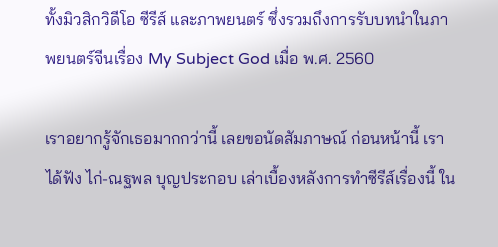ทั้งมิวสิกวิดีโอ ซีรีส์ และภาพยนตร์ ซึ่งรวมถึงการรับบทนำในภาพยนตร์จีนเรื่อง My Subject God เมื่อ พ.ศ. 2560

เราอยากรู้จักเธอมากกว่านี้ เลยขอนัดสัมภาษณ์ ก่อนหน้านี้ เราได้ฟัง ไก่-ณฐพล บุญประกอบ เล่าเบื้องหลังการทำซีรีส์เรื่องนี้ ใน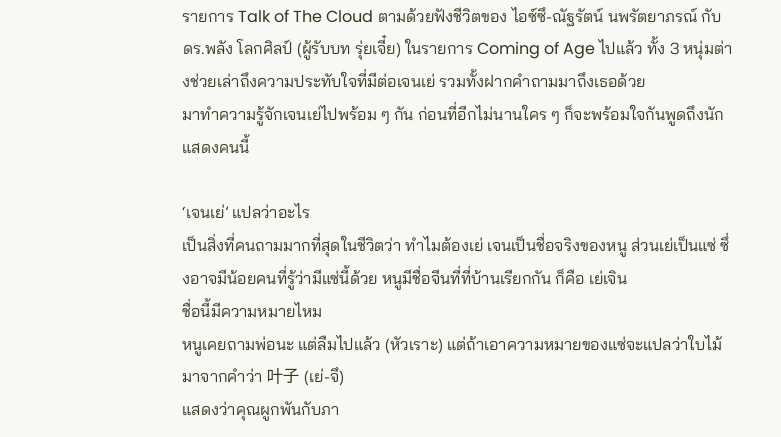รายการ Talk of The Cloud ตามด้วยฟังชีวิตของ ไอซ์ซึ-ณัฐรัตน์ นพรัตยาภรณ์ กับ ดร.พลัง โลกศิลป์ (ผู้รับบท รุ่ยเจี๋ย) ในรายการ Coming of Age ไปแล้ว ทั้ง 3 หนุ่มต่างช่วยเล่าถึงความประทับใจที่มีต่อเจนเย่ รวมทั้งฝากคำถามมาถึงเธอด้วย
มาทำความรู้จักเจนเย่ไปพร้อม ๆ กัน ก่อนที่อีกไม่นานใคร ๆ ก็จะพร้อมใจกันพูดถึงนักแสดงคนนี้

‘เจนเย่’ แปลว่าอะไร
เป็นสิ่งที่คนถามมากที่สุดในชีวิตว่า ทำไมต้องเย่ เจนเป็นชื่อจริงของหนู ส่วนเย่เป็นแซ่ ซึ่งอาจมีน้อยคนที่รู้ว่ามีแซ่นี้ด้วย หนูมีชื่อจีนที่ที่บ้านเรียกกัน ก็คือ เย่เจิน
ชื่อนี้มีความหมายไหม
หนูเคยถามพ่อนะ แต่ลืมไปแล้ว (หัวเราะ) แต่ถ้าเอาความหมายของแซ่จะแปลว่าใบไม้ มาจากคำว่า 叶子 (เย่-จึ)
แสดงว่าคุณผูกพันกับภา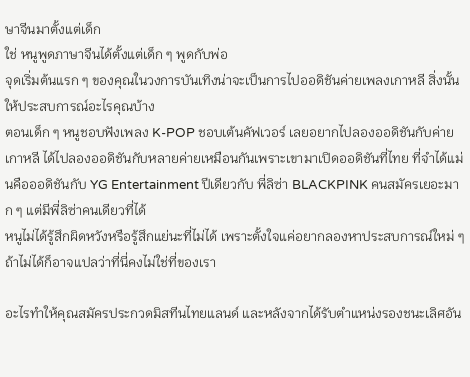ษาจีนมาตั้งแต่เด็ก
ใช่ หนูพูดภาษาจีนได้ตั้งแต่เด็ก ๆ พูดกับพ่อ
จุดเริ่มต้นแรก ๆ ของคุณในวงการบันเทิงน่าจะเป็นการไปออดิชันค่ายเพลงเกาหลี สิ่งนั้นให้ประสบการณ์อะไรคุณบ้าง
ตอนเด็ก ๆ หนูชอบฟังเพลง K-POP ชอบเต้นคัฟเวอร์ เลยอยากไปลองออดิชันกับค่ายเกาหลี ได้ไปลองออดิชันกับหลายค่ายเหมือนกันเพราะเขามาเปิดออดิชันที่ไทย ที่จำได้แม่นคือออดิชันกับ YG Entertainment ปีเดียวกับ พี่ลิซ่า BLACKPINK คนสมัครเยอะมาก ๆ แต่มีพี่ลิซ่าคนเดียวที่ได้
หนูไม่ได้รู้สึกผิดหวังหรือรู้สึกแย่นะที่ไม่ได้ เพราะตั้งใจแค่อยากลองหาประสบการณ์ใหม่ ๆ ถ้าไม่ได้ก็อาจแปลว่าที่นี่คงไม่ใช่ที่ของเรา

อะไรทำให้คุณสมัครประกวดมิสทีนไทยแลนด์ และหลังจากได้รับตำแหน่งรองชนะเลิศอัน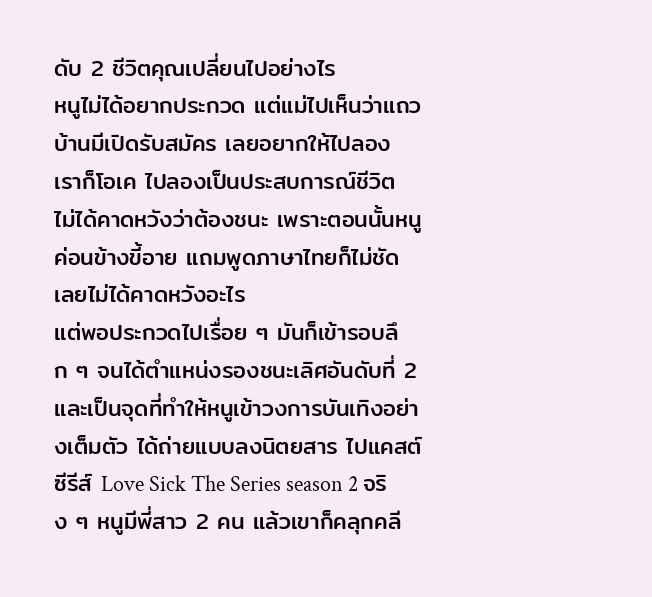ดับ 2 ชีวิตคุณเปลี่ยนไปอย่างไร
หนูไม่ได้อยากประกวด แต่แม่ไปเห็นว่าแถวบ้านมีเปิดรับสมัคร เลยอยากให้ไปลอง เราก็โอเค ไปลองเป็นประสบการณ์ชีวิต ไม่ได้คาดหวังว่าต้องชนะ เพราะตอนนั้นหนูค่อนข้างขี้อาย แถมพูดภาษาไทยก็ไม่ชัด เลยไม่ได้คาดหวังอะไร
แต่พอประกวดไปเรื่อย ๆ มันก็เข้ารอบลึก ๆ จนได้ตำแหน่งรองชนะเลิศอันดับที่ 2 และเป็นจุดที่ทำให้หนูเข้าวงการบันเทิงอย่างเต็มตัว ได้ถ่ายแบบลงนิตยสาร ไปแคสต์ซีรีส์ Love Sick The Series season 2 จริง ๆ หนูมีพี่สาว 2 คน แล้วเขาก็คลุกคลี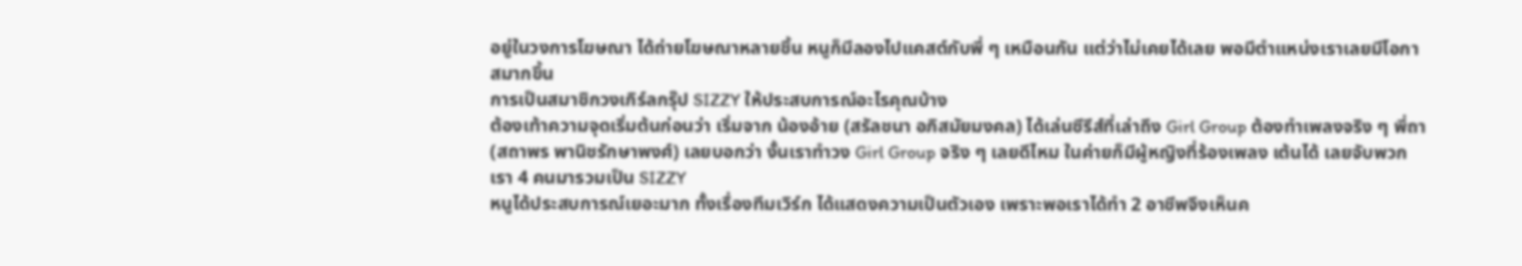อยู่ในวงการโฆษณา ได้ถ่ายโฆษณาหลายชิ้น หนูก็มีลองไปแคสต์กับพี่ ๆ เหมือนกัน แต่ว่าไม่เคยได้เลย พอมีตำแหน่งเราเลยมีโอกาสมากขึ้น
การเป็นสมาชิกวงเกิร์ลกรุ๊ป SIZZY ให้ประสบการณ์อะไรคุณบ้าง
ต้องเท้าความจุดเริ่มต้นก่อนว่า เริ่มจาก น้องอ้าย (สรัลชนา อภิสมัยมงคล) ได้เล่นซีรีส์ที่เล่าถึง Girl Group ต้องทำเพลงจริง ๆ พี่ถา (สถาพร พานิชรักษาพงศ์) เลยบอกว่า งั้นเราทำวง Girl Group จริง ๆ เลยดีไหม ในค่ายก็มีผู้หญิงที่ร้องเพลง เต้นได้ เลยจับพวกเรา 4 คนมารวมเป็น SIZZY
หนูได้ประสบการณ์เยอะมาก ทั้งเรื่องทีมเวิร์ก ได้แสดงความเป็นตัวเอง เพราะพอเราได้ทำ 2 อาชีพจึงเห็นค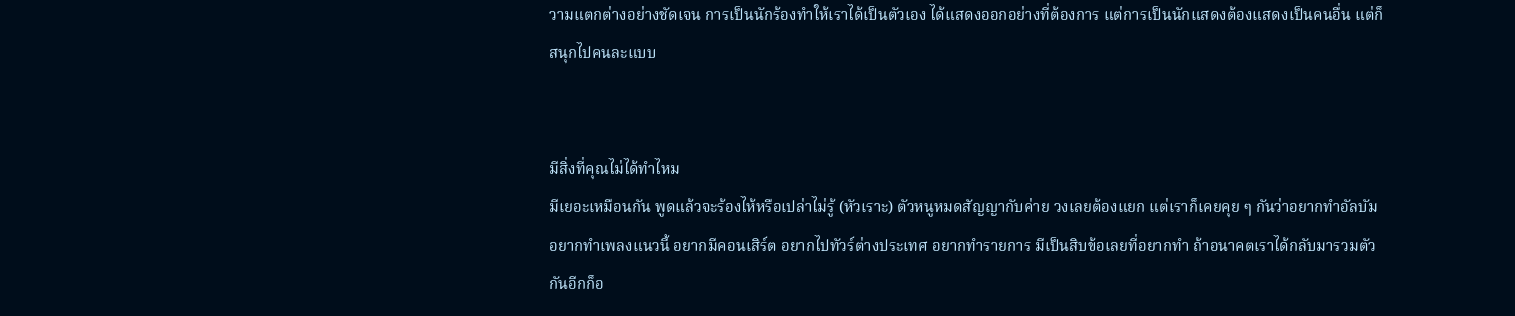วามแตกต่างอย่างชัดเจน การเป็นนักร้องทำให้เราได้เป็นตัวเอง ได้แสดงออกอย่างที่ต้องการ แต่การเป็นนักแสดงต้องแสดงเป็นคนอื่น แต่ก็สนุกไปคนละแบบ


มีสิ่งที่คุณไม่ได้ทำไหม
มีเยอะเหมือนกัน พูดแล้วจะร้องไห้หรือเปล่าไม่รู้ (หัวเราะ) ตัวหนูหมดสัญญากับค่าย วงเลยต้องแยก แต่เราก็เคยคุย ๆ กันว่าอยากทำอัลบัม อยากทำเพลงแนวนี้ อยากมีคอนเสิร์ต อยากไปทัวร์ต่างประเทศ อยากทำรายการ มีเป็นสิบข้อเลยที่อยากทำ ถ้าอนาคตเราได้กลับมารวมตัวกันอีกก็อ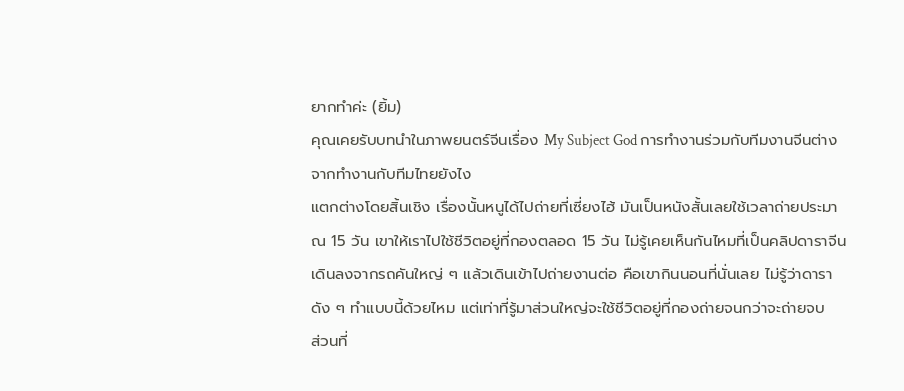ยากทำค่ะ (ยิ้ม)
คุณเคยรับบทนำในภาพยนตร์จีนเรื่อง My Subject God การทำงานร่วมกับทีมงานจีนต่างจากทำงานกับทีมไทยยังไง
แตกต่างโดยสิ้นเชิง เรื่องนั้นหนูได้ไปถ่ายที่เซี่ยงไฮ้ มันเป็นหนังสั้นเลยใช้เวลาถ่ายประมาณ 15 วัน เขาให้เราไปใช้ชีวิตอยู่ที่กองตลอด 15 วัน ไม่รู้เคยเห็นกันไหมที่เป็นคลิปดาราจีนเดินลงจากรถคันใหญ่ ๆ แล้วเดินเข้าไปถ่ายงานต่อ คือเขากินนอนที่นั่นเลย ไม่รู้ว่าดาราดัง ๆ ทำแบบนี้ด้วยไหม แต่เท่าที่รู้มาส่วนใหญ่จะใช้ชีวิตอยู่ที่กองถ่ายจนกว่าจะถ่ายจบ
ส่วนที่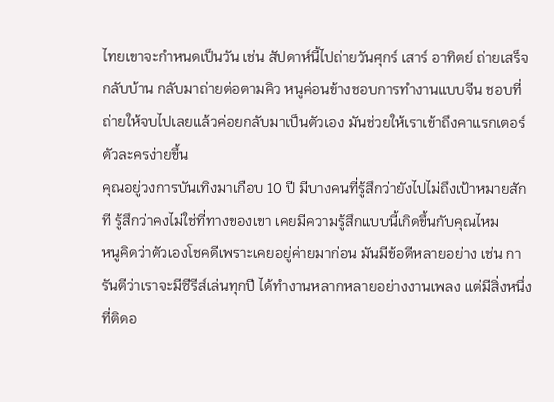ไทยเขาจะกำหนดเป็นวัน เช่น สัปดาห์นี้ไปถ่ายวันศุกร์ เสาร์ อาทิตย์ ถ่ายเสร็จกลับบ้าน กลับมาถ่ายต่อตามคิว หนูค่อนข้างชอบการทำงานแบบจีน ชอบที่ถ่ายให้จบไปเลยแล้วค่อยกลับมาเป็นตัวเอง มันช่วยให้เราเข้าถึงคาแรกเตอร์ตัวละครง่ายขึ้น
คุณอยู่วงการบันเทิงมาเกือบ 10 ปี มีบางคนที่รู้สึกว่ายังไปไม่ถึงเป้าหมายสักที รู้สึกว่าคงไม่ใช่ที่ทางของเขา เคยมีความรู้สึกแบบนี้เกิดขึ้นกับคุณไหม
หนูคิดว่าตัวเองโชคดีเพราะเคยอยู่ค่ายมาก่อน มันมีข้อดีหลายอย่าง เช่น การันตีว่าเราจะมีซีรีส์เล่นทุกปี ได้ทำงานหลากหลายอย่างงานเพลง แต่มีสิ่งหนึ่งที่ติดอ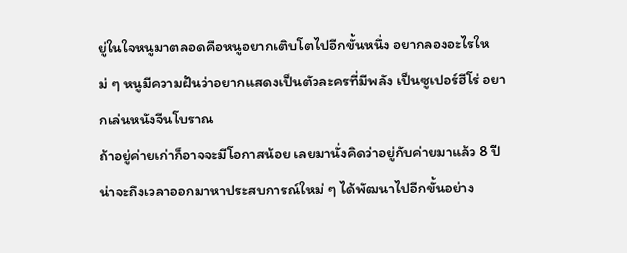ยู่ในใจหนูมาตลอดคือหนูอยากเติบโตไปอีกขั้นหนึ่ง อยากลองอะไรใหม่ ๆ หนูมีความฝันว่าอยากแสดงเป็นตัวละครที่มีพลัง เป็นซูเปอร์ฮีโร่ อยากเล่นหนังจีนโบราณ
ถ้าอยู่ค่ายเก่าก็อาจจะมีโอกาสน้อย เลยมานั่งคิดว่าอยู่กับค่ายมาแล้ว 8 ปี น่าจะถึงเวลาออกมาหาประสบการณ์ใหม่ ๆ ได้พัฒนาไปอีกขั้นอย่าง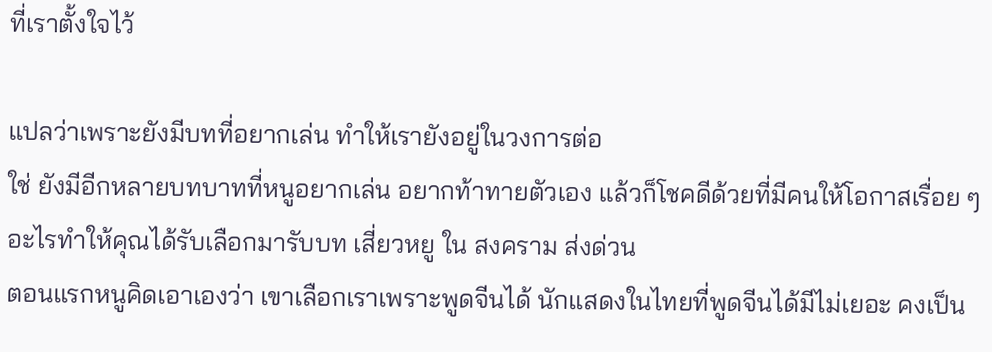ที่เราตั้งใจไว้

แปลว่าเพราะยังมีบทที่อยากเล่น ทำให้เรายังอยู่ในวงการต่อ
ใช่ ยังมีอีกหลายบทบาทที่หนูอยากเล่น อยากท้าทายตัวเอง แล้วก็โชคดีด้วยที่มีคนให้โอกาสเรื่อย ๆ
อะไรทำให้คุณได้รับเลือกมารับบท เสี่ยวหยู ใน สงคราม ส่งด่วน
ตอนแรกหนูคิดเอาเองว่า เขาเลือกเราเพราะพูดจีนได้ นักแสดงในไทยที่พูดจีนได้มีไม่เยอะ คงเป็น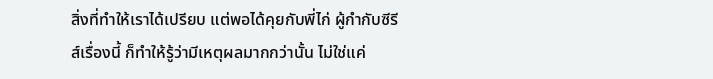สิ่งที่ทำให้เราได้เปรียบ แต่พอได้คุยกับพี่ไก่ ผู้กำกับซีรีส์เรื่องนี้ ก็ทำให้รู้ว่ามีเหตุผลมากกว่านั้น ไม่ใช่แค่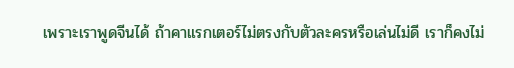เพราะเราพูดจีนได้ ถ้าคาแรกเตอร์ไม่ตรงกับตัวละครหรือเล่นไม่ดี เราก็คงไม่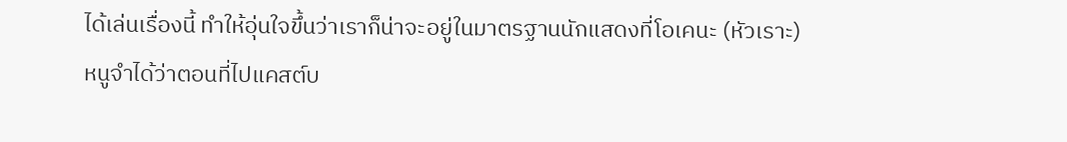ได้เล่นเรื่องนี้ ทำให้อุ่นใจขึ้นว่าเราก็น่าจะอยู่ในมาตรฐานนักแสดงที่โอเคนะ (หัวเราะ)
หนูจำได้ว่าตอนที่ไปแคสต์บ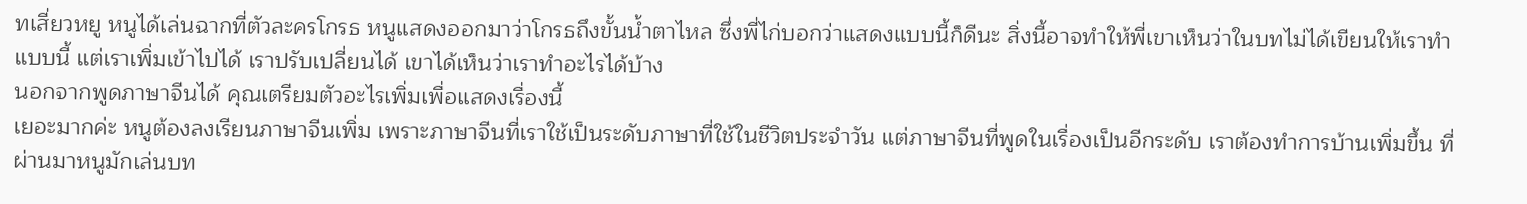ทเสี่ยวหยู หนูได้เล่นฉากที่ตัวละครโกรธ หนูแสดงออกมาว่าโกรธถึงขั้นน้ำตาไหล ซึ่งพี่ไก่บอกว่าแสดงแบบนี้ก็ดีนะ สิ่งนี้อาจทำให้พี่เขาเห็นว่าในบทไม่ได้เขียนให้เราทำแบบนี้ แต่เราเพิ่มเข้าไปได้ เราปรับเปลี่ยนได้ เขาได้เห็นว่าเราทำอะไรได้บ้าง
นอกจากพูดภาษาจีนได้ คุณเตรียมตัวอะไรเพิ่มเพื่อแสดงเรื่องนี้
เยอะมากค่ะ หนูต้องลงเรียนภาษาจีนเพิ่ม เพราะภาษาจีนที่เราใช้เป็นระดับภาษาที่ใช้ในชีวิตประจำวัน แต่ภาษาจีนที่พูดในเรื่องเป็นอีกระดับ เราต้องทำการบ้านเพิ่มขึ้น ที่ผ่านมาหนูมักเล่นบท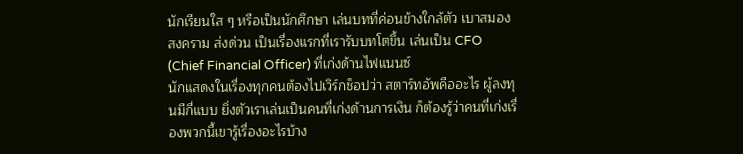นักเรียนใส ๆ หรือเป็นนักศึกษา เล่นบทที่ค่อนข้างใกล้ตัว เบาสมอง สงคราม ส่งด่วน เป็นเรื่องแรกที่เรารับบทโตขึ้น เล่นเป็น CFO (Chief Financial Officer) ที่เก่งด้านไฟแนนซ์
นักแสดงในเรื่องทุกคนต้องไปเวิร์กช็อปว่า สตาร์ทอัพคืออะไร ผู้ลงทุนมีกี่แบบ ยิ่งตัวเราเล่นเป็นคนที่เก่งด้านการเงิน ก็ต้องรู้ว่าคนที่เก่งเรื่องพวกนี้เขารู้เรื่องอะไรบ้าง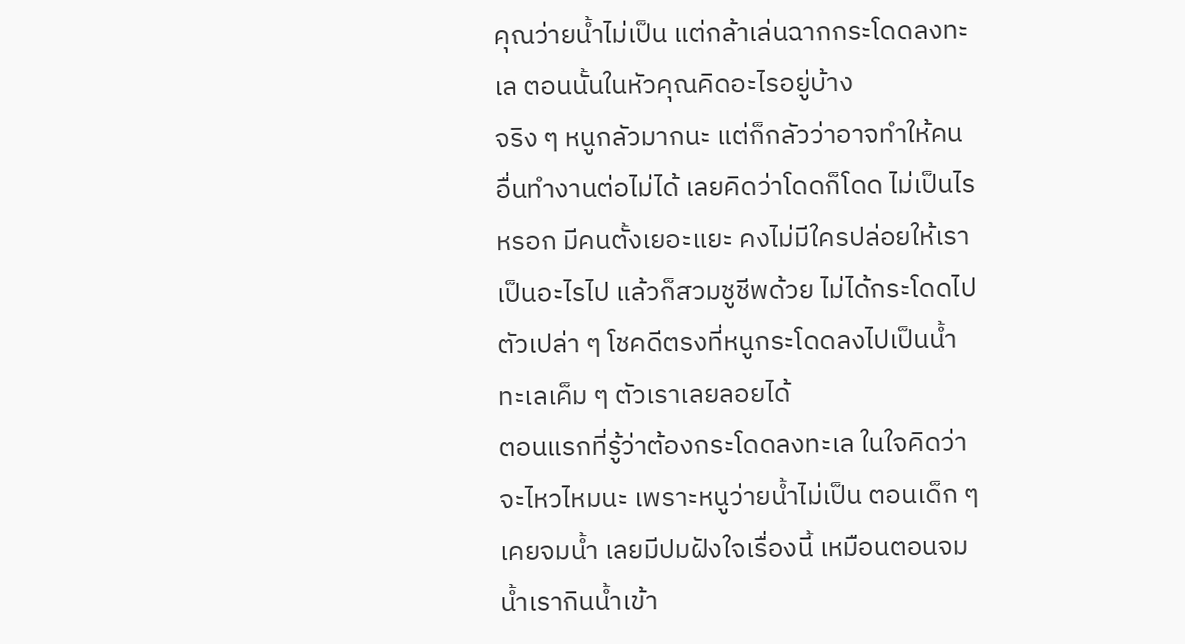คุณว่ายน้ำไม่เป็น แต่กล้าเล่นฉากกระโดดลงทะเล ตอนนั้นในหัวคุณคิดอะไรอยู่บ้าง
จริง ๆ หนูกลัวมากนะ แต่ก็กลัวว่าอาจทำให้คนอื่นทำงานต่อไม่ได้ เลยคิดว่าโดดก็โดด ไม่เป็นไรหรอก มีคนตั้งเยอะแยะ คงไม่มีใครปล่อยให้เราเป็นอะไรไป แล้วก็สวมชูชีพด้วย ไม่ได้กระโดดไปตัวเปล่า ๆ โชคดีตรงที่หนูกระโดดลงไปเป็นน้ำทะเลเค็ม ๆ ตัวเราเลยลอยได้
ตอนแรกที่รู้ว่าต้องกระโดดลงทะเล ในใจคิดว่าจะไหวไหมนะ เพราะหนูว่ายน้ำไม่เป็น ตอนเด็ก ๆ เคยจมน้ำ เลยมีปมฝังใจเรื่องนี้ เหมือนตอนจมน้ำเรากินน้ำเข้า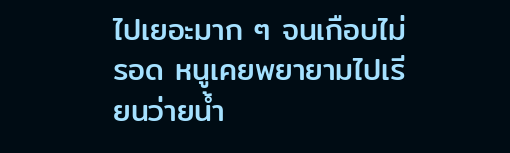ไปเยอะมาก ๆ จนเกือบไม่รอด หนูเคยพยายามไปเรียนว่ายน้ำ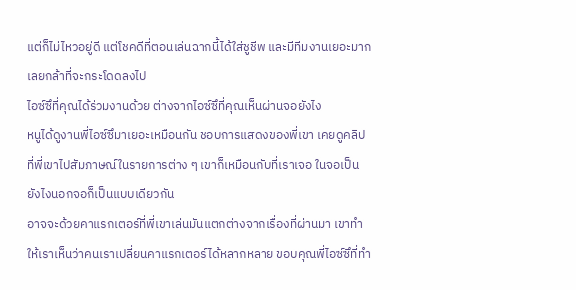แต่ก็ไม่ไหวอยู่ดี แต่โชคดีที่ตอนเล่นฉากนี้ได้ใส่ชูชีพ และมีทีมงานเยอะมาก เลยกล้าที่จะกระโดดลงไป
ไอซ์ซึที่คุณได้ร่วมงานด้วย ต่างจากไอซ์ซึที่คุณเห็นผ่านจอยังไง
หนูได้ดูงานพี่ไอซ์ซึมาเยอะเหมือนกัน ชอบการแสดงของพี่เขา เคยดูคลิปที่พี่เขาไปสัมภาษณ์ในรายการต่าง ๆ เขาก็เหมือนกับที่เราเจอ ในจอเป็นยังไงนอกจอก็เป็นแบบเดียวกัน
อาจจะด้วยคาแรกเตอร์ที่พี่เขาเล่นมันแตกต่างจากเรื่องที่ผ่านมา เขาทำให้เราเห็นว่าคนเราเปลี่ยนคาแรกเตอร์ได้หลากหลาย ขอบคุณพี่ไอซ์ซึที่ทำ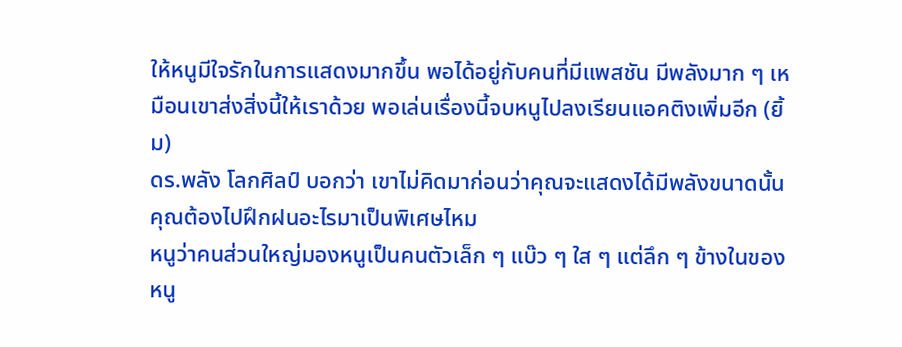ให้หนูมีใจรักในการแสดงมากขึ้น พอได้อยู่กับคนที่มีแพสชัน มีพลังมาก ๆ เหมือนเขาส่งสิ่งนี้ให้เราด้วย พอเล่นเรื่องนี้จบหนูไปลงเรียนแอคติงเพิ่มอีก (ยิ้ม)
ดร.พลัง โลกศิลป์ บอกว่า เขาไม่คิดมาก่อนว่าคุณจะแสดงได้มีพลังขนาดนั้น คุณต้องไปฝึกฝนอะไรมาเป็นพิเศษไหม
หนูว่าคนส่วนใหญ่มองหนูเป็นคนตัวเล็ก ๆ แบ๊ว ๆ ใส ๆ แต่ลึก ๆ ข้างในของหนู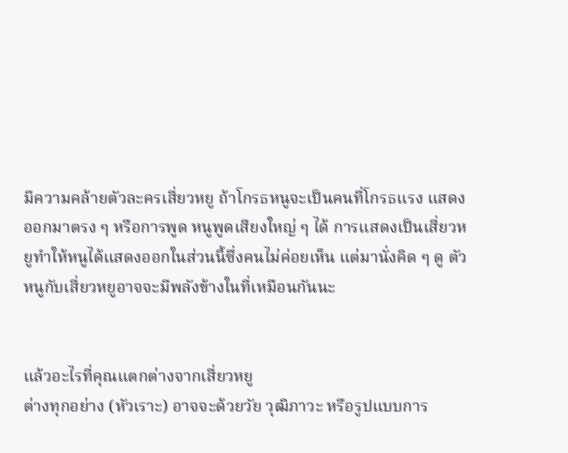มีความคล้ายตัวละครเสี่ยวหยู ถ้าโกรธหนูจะเป็นคนที่โกรธแรง แสดงออกมาตรง ๆ หรือการพูด หนูพูดเสียงใหญ่ ๆ ได้ การแสดงเป็นเสี่ยวหยูทำให้หนูได้แสดงออกในส่วนนี้ซึ่งคนไม่ค่อยเห็น แต่มานั่งคิด ๆ ดู ตัวหนูกับเสี่ยวหยูอาจจะมีพลังข้างในที่เหมือนกันนะ


แล้วอะไรที่คุณแตกต่างจากเสี่ยวหยู
ต่างทุกอย่าง (หัวเราะ) อาจจะด้วยวัย วุฒิภาวะ หรือรูปแบบการ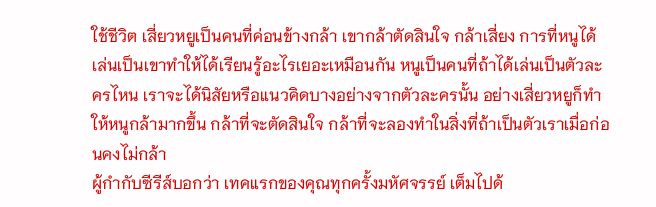ใช้ชีวิต เสี่ยวหยูเป็นคนที่ค่อนข้างกล้า เขากล้าตัดสินใจ กล้าเสี่ยง การที่หนูได้เล่นเป็นเขาทำให้ได้เรียนรู้อะไรเยอะเหมือนกัน หนูเป็นคนที่ถ้าได้เล่นเป็นตัวละครไหน เราจะได้นิสัยหรือแนวคิดบางอย่างจากตัวละครนั้น อย่างเสี่ยวหยูก็ทำให้หนูกล้ามากขึ้น กล้าที่จะตัดสินใจ กล้าที่จะลองทำในสิ่งที่ถ้าเป็นตัวเราเมื่อก่อนคงไม่กล้า
ผู้กำกับซีรีส์บอกว่า เทคแรกของคุณทุกครั้งมหัศจรรย์ เต็มไปด้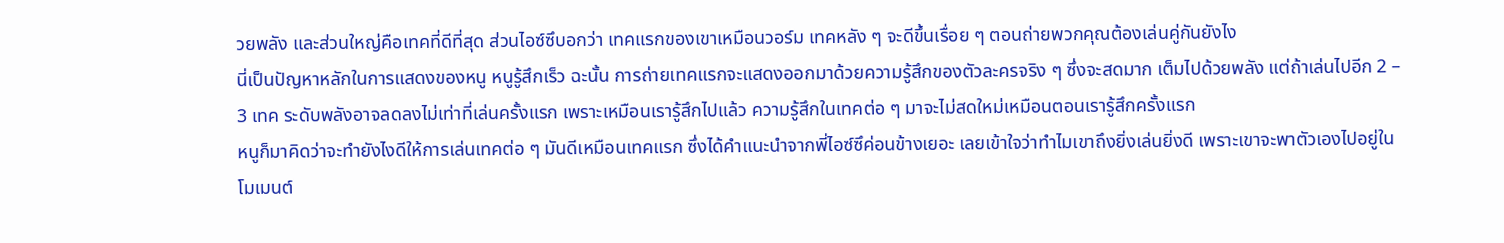วยพลัง และส่วนใหญ่คือเทคที่ดีที่สุด ส่วนไอซ์ซึบอกว่า เทคแรกของเขาเหมือนวอร์ม เทคหลัง ๆ จะดีขึ้นเรื่อย ๆ ตอนถ่ายพวกคุณต้องเล่นคู่กันยังไง
นี่เป็นปัญหาหลักในการแสดงของหนู หนูรู้สึกเร็ว ฉะนั้น การถ่ายเทคแรกจะแสดงออกมาด้วยความรู้สึกของตัวละครจริง ๆ ซึ่งจะสดมาก เต็มไปด้วยพลัง แต่ถ้าเล่นไปอีก 2 – 3 เทค ระดับพลังอาจลดลงไม่เท่าที่เล่นครั้งแรก เพราะเหมือนเรารู้สึกไปแล้ว ความรู้สึกในเทคต่อ ๆ มาจะไม่สดใหม่เหมือนตอนเรารู้สึกครั้งแรก
หนูก็มาคิดว่าจะทำยังไงดีให้การเล่นเทคต่อ ๆ มันดีเหมือนเทคแรก ซึ่งได้คำแนะนำจากพี่ไอซ์ซึค่อนข้างเยอะ เลยเข้าใจว่าทำไมเขาถึงยิ่งเล่นยิ่งดี เพราะเขาจะพาตัวเองไปอยู่ในโมเมนต์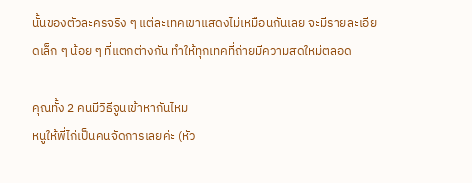นั้นของตัวละครจริง ๆ แต่ละเทคเขาแสดงไม่เหมือนกันเลย จะมีรายละเอียดเล็ก ๆ น้อย ๆ ที่แตกต่างกัน ทำให้ทุกเทคที่ถ่ายมีความสดใหม่ตลอด

คุณทั้ง 2 คนมีวิธีจูนเข้าหากันไหม
หนูให้พี่ไก่เป็นคนจัดการเลยค่ะ (หัว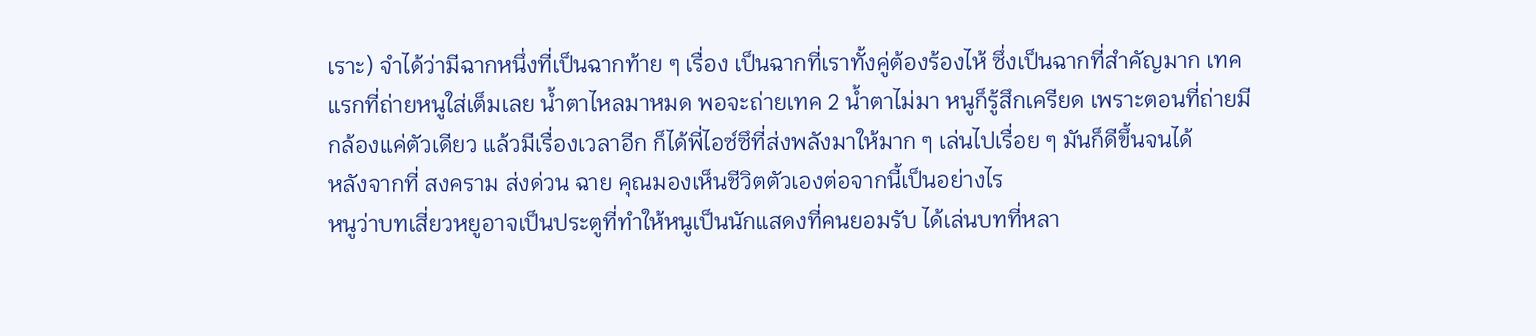เราะ) จำได้ว่ามีฉากหนึ่งที่เป็นฉากท้าย ๆ เรื่อง เป็นฉากที่เราทั้งคู่ต้องร้องไห้ ซึ่งเป็นฉากที่สำคัญมาก เทคแรกที่ถ่ายหนูใส่เต็มเลย น้ำตาไหลมาหมด พอจะถ่ายเทค 2 น้ำตาไม่มา หนูก็รู้สึกเครียด เพราะตอนที่ถ่ายมีกล้องแค่ตัวเดียว แล้วมีเรื่องเวลาอีก ก็ได้พี่ไอซ์ซึที่ส่งพลังมาให้มาก ๆ เล่นไปเรื่อย ๆ มันก็ดีขึ้นจนได้
หลังจากที่ สงคราม ส่งด่วน ฉาย คุณมองเห็นชีวิตตัวเองต่อจากนี้เป็นอย่างไร
หนูว่าบทเสี่ยวหยูอาจเป็นประตูที่ทำให้หนูเป็นนักแสดงที่คนยอมรับ ได้เล่นบทที่หลา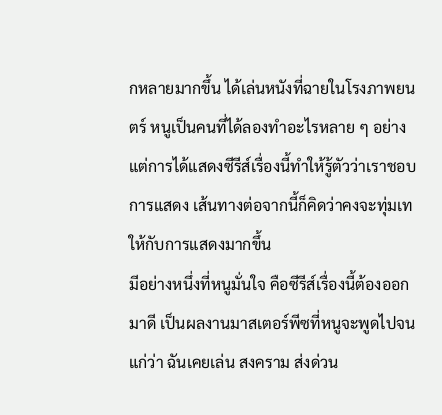กหลายมากขึ้น ได้เล่นหนังที่ฉายในโรงภาพยนตร์ หนูเป็นคนที่ได้ลองทำอะไรหลาย ๆ อย่าง แต่การได้แสดงซีรีส์เรื่องนี้ทำให้รู้ตัวว่าเราชอบการแสดง เส้นทางต่อจากนี้ก็คิดว่าคงจะทุ่มเทให้กับการแสดงมากขึ้น
มีอย่างหนึ่งที่หนูมั่นใจ คือซีรีส์เรื่องนี้ต้องออกมาดี เป็นผลงานมาสเตอร์พีซที่หนูจะพูดไปจนแก่ว่า ฉันเคยเล่น สงคราม ส่งด่วน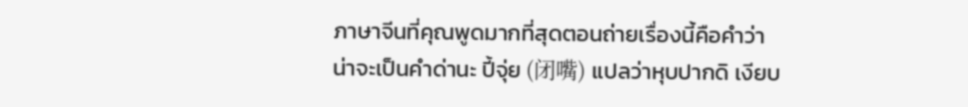ภาษาจีนที่คุณพูดมากที่สุดตอนถ่ายเรื่องนี้คือคำว่า
น่าจะเป็นคำด่านะ ปี้จุ่ย (闭嘴) แปลว่าหุบปากดิ เงียบ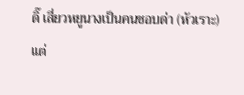ดิ๊ เสี่ยวหยูนางเป็นคนชอบด่า (หัวเราะ) แต่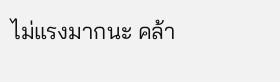ไม่แรงมากนะ คล้า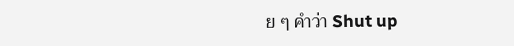ย ๆ คำว่า Shut up